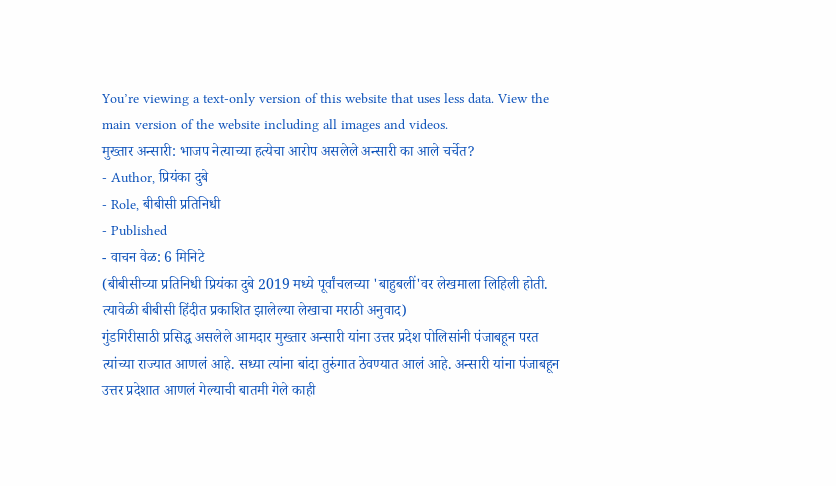You’re viewing a text-only version of this website that uses less data. View the main version of the website including all images and videos.
मुख्तार अन्सारी: भाजप नेत्याच्या हत्येचा आरोप असलेले अन्सारी का आले चर्चेत?
- Author, प्रियंका दुबे
- Role, बीबीसी प्रतिनिधी
- Published
- वाचन वेळ: 6 मिनिटे
(बीबीसीच्या प्रतिनिधी प्रियंका दुबे 2019 मध्ये पूर्वांचलच्या 'बाहुबलीं'वर लेखमाला लिहिली होती. त्यावेळी बीबीसी हिंदीत प्रकाशित झालेल्या लेखाचा मराठी अनुवाद)
गुंडगिरीसाठी प्रसिद्ध असलेले आमदार मुख्तार अन्सारी यांना उत्तर प्रदेश पोलिसांनी पंजाबहून परत त्यांच्या राज्यात आणलं आहे. सध्या त्यांना बांदा तुरुंगात ठेवण्यात आलं आहे. अन्सारी यांना पंजाबहून उत्तर प्रदेशात आणलं गेल्याची बातमी गेले काही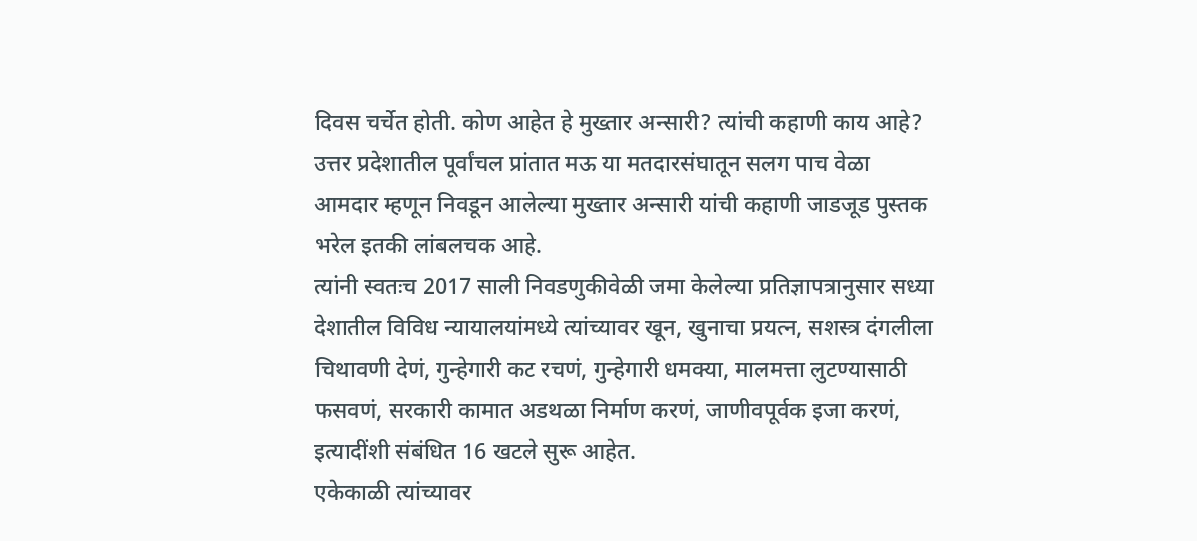दिवस चर्चेत होती. कोण आहेत हे मुख्तार अन्सारी? त्यांची कहाणी काय आहे?
उत्तर प्रदेशातील पूर्वांचल प्रांतात मऊ या मतदारसंघातून सलग पाच वेळा आमदार म्हणून निवडून आलेल्या मुख्तार अन्सारी यांची कहाणी जाडजूड पुस्तक भरेल इतकी लांबलचक आहे.
त्यांनी स्वतःच 2017 साली निवडणुकीवेळी जमा केलेल्या प्रतिज्ञापत्रानुसार सध्या देशातील विविध न्यायालयांमध्ये त्यांच्यावर खून, खुनाचा प्रयत्न, सशस्त्र दंगलीला चिथावणी देणं, गुन्हेगारी कट रचणं, गुन्हेगारी धमक्या, मालमत्ता लुटण्यासाठी फसवणं, सरकारी कामात अडथळा निर्माण करणं, जाणीवपूर्वक इजा करणं, इत्यादींशी संबंधित 16 खटले सुरू आहेत.
एकेकाळी त्यांच्यावर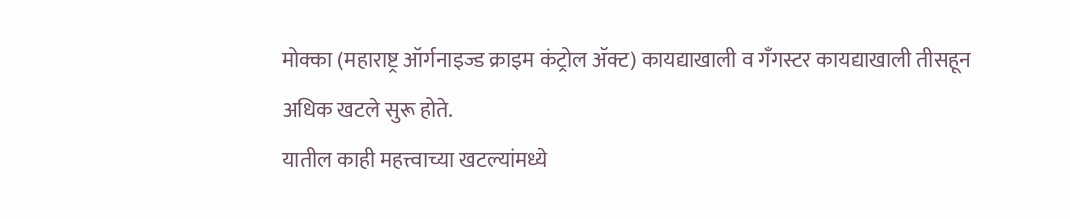मोक्का (महाराष्ट्र ऑर्गनाइज्ड क्राइम कंट्रोल ॲक्ट) कायद्याखाली व गँगस्टर कायद्याखाली तीसहून अधिक खटले सुरू होते.
यातील काही महत्त्वाच्या खटल्यांमध्ये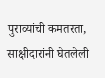पुराव्यांची कमतरता, साक्षीदारांनी घेतलेली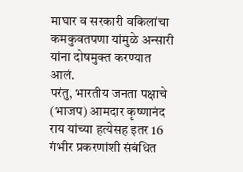माघार व सरकारी वकिलांचा कमकुवतपणा यांमुळे अन्सारी यांना दोषमुक्त करण्यात आलं.
परंतु, भारतीय जनता पक्षाचे (भाजप) आमदार कृष्णानंद राय यांच्या हत्येसह इतर 16 गंभीर प्रकरणांशी संबंधित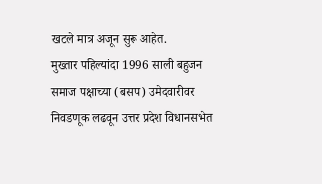खटले मात्र अजून सुरू आहेत.
मुख्तार पहिल्यांदा 1996 साली बहुजन समाज पक्षाच्या (बसप) उमेदवारीवर निवडणूक लढवून उत्तर प्रदेश विधानसभेत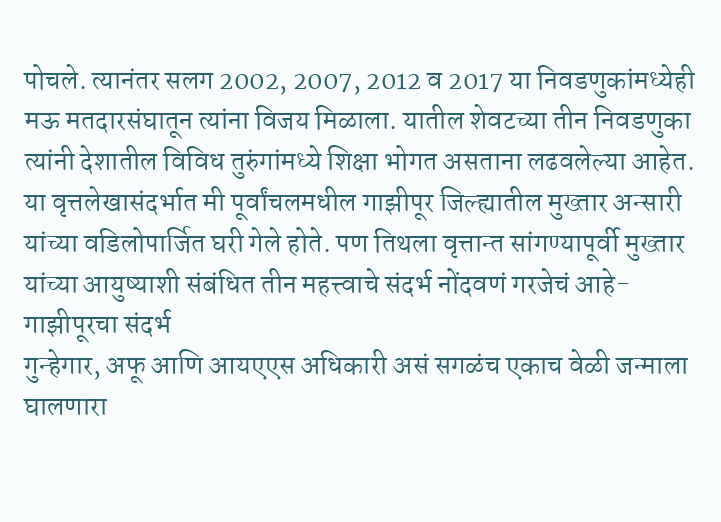पोचले. त्यानंतर सलग 2002, 2007, 2012 व 2017 या निवडणुकांमध्येही मऊ मतदारसंघातून त्यांना विजय मिळाला. यातील शेवटच्या तीन निवडणुका त्यांनी देशातील विविध तुरुंगांमध्ये शिक्षा भोगत असताना लढवलेल्या आहेत.
या वृत्तलेखासंदर्भात मी पूर्वांचलमधील गाझीपूर जिल्ह्यातील मुख्तार अन्सारी यांच्या वडिलोपार्जित घरी गेले होते. पण तिथला वृत्तान्त सांगण्यापूर्वी मुख्तार यांच्या आयुष्याशी संबंधित तीन महत्त्वाचे संदर्भ नोंदवणं गरजेचं आहे-
गाझीपूरचा संदर्भ
गुन्हेगार, अफू आणि आयएएस अधिकारी असं सगळंच एकाच वेळी जन्माला घालणारा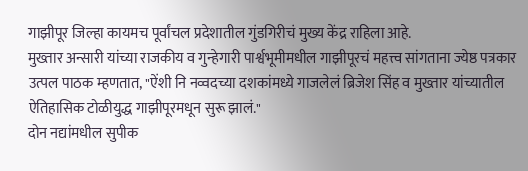गाझीपूर जिल्हा कायमच पूर्वांचल प्रदेशातील गुंडगिरीचं मुख्य केंद्र राहिला आहे.
मुख्तार अन्सारी यांच्या राजकीय व गुन्हेगारी पार्श्वभूमीमधील गाझीपूरचं महत्त्व सांगताना ज्येष्ठ पत्रकार उत्पल पाठक म्हणतात, "ऐंशी नि नव्वदच्या दशकांमध्ये गाजलेलं ब्रिजेश सिंह व मुख्तार यांच्यातील ऐतिहासिक टोळीयुद्ध गाझीपूरमधून सुरू झालं."
दोन नद्यांमधील सुपीक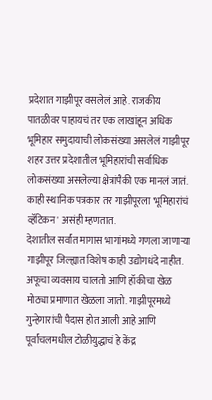प्रदेशात गाझीपूर वसलेलं आहे. राजकीय पातळीवर पाहायचं तर एक लाखांहून अधिक भूमिहार समुदायाची लोकसंख्या असलेलं गाझीपूर शहर उत्तर प्रदेशातील भूमिहारांची सर्वाधिक लोकसंख्या असलेल्या क्षेत्रांपैकी एक मानलं जातं. काही स्थानिक पत्रकार तर गाझीपूरला 'भूमिहारांचं व्हॅटिकन' असंही म्हणतात.
देशातील सर्वांत मागास भागांमध्ये गणला जाणाऱ्या गाझीपूर जिल्ह्यात विशेष काही उद्योगधंदे नाहीत. अफूचा व्यवसाय चालतो आणि हॉकीचा खेळ मोठ्या प्रमाणात खेळला जातो. गाझीपूरमध्ये गुन्हेगारांची पैदास होत आली आहे आणि पूर्वांचलमधील टोळीयुद्धाचं हे केंद्र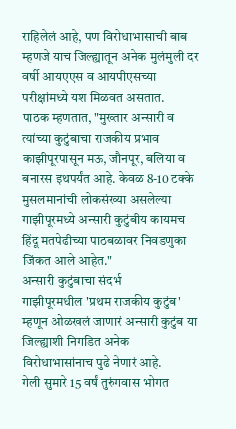राहिलेलं आहे, पण विरोधाभासाची बाब म्हणजे याच जिल्ह्यातून अनेक मुलंमुली दर वर्षी आयएएस व आयपीएसच्या परीक्षांमध्ये यश मिळवत असतात.
पाठक म्हणतात, "मुख्तार अन्सारी व त्यांच्या कुटुंबाचा राजकीय प्रभाव काझीपूरपासून मऊ, जौनपूर, बलिया व बनारस इथपर्यंत आहे. केवळ 8-10 टक्के मुसलमानांची लोकसंख्या असलेल्या गाझीपूरमध्ये अन्सारी कुटुंबीय कायमच हिंदू मतपेढीच्या पाठबळावर निवडणुका जिंकत आले आहेत."
अन्सारी कुटुंबाचा संदर्भ
गाझीपूरमधील 'प्रथम राजकीय कुटुंब' म्हणून ओळखलं जाणारं अन्सारी कुटुंब या जिल्ह्याशी निगडित अनेक विरोधाभासांनाच पुढे नेणारं आहे.
गेली सुमारे 15 वर्षं तुरुंगवास भोगत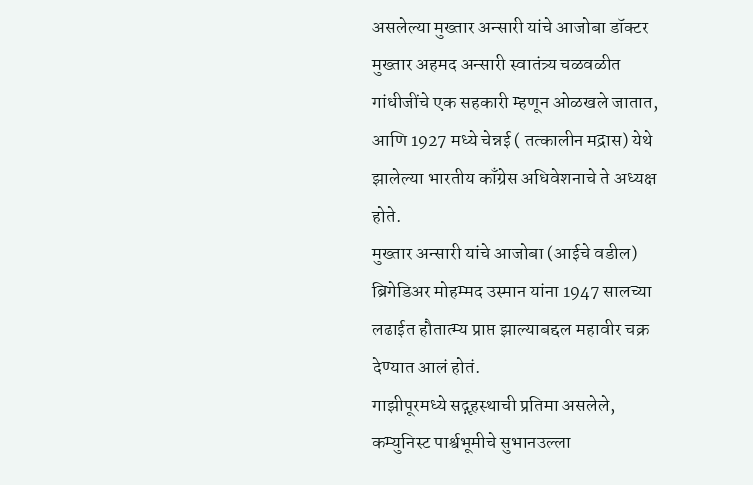असलेल्या मुख्तार अन्सारी यांचे आजोबा डॉक्टर मुख्तार अहमद अन्सारी स्वातंत्र्य चळवळीत गांधीजींचे एक सहकारी म्हणून ओळखले जातात, आणि 1927 मध्ये चेन्नई ( तत्कालीन मद्रास) येथे झालेल्या भारतीय काँग्रेस अधिवेशनाचे ते अध्यक्ष होते.
मुख्तार अन्सारी यांचे आजोबा (आईचे वडील) ब्रिगेडिअर मोहम्मद उस्मान यांना 1947 सालच्या लढाईत हौतात्म्य प्राप्त झाल्याबद्दल महावीर चक्र देण्यात आलं होतं.
गाझीपूरमध्ये सद्गृहस्थाची प्रतिमा असलेले, कम्युनिस्ट पार्श्वभूमीचे सुभानउल्ला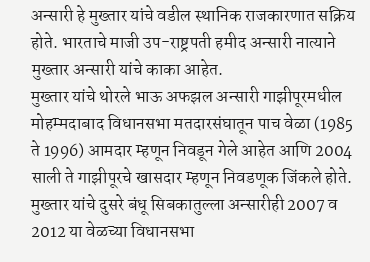अन्सारी हे मुख्तार यांचे वडील स्थानिक राजकारणात सक्रिय होते. भारताचे माजी उप-राष्ट्रपती हमीद अन्सारी नात्याने मुख्तार अन्सारी यांचे काका आहेत.
मुख्तार यांचे थोरले भाऊ अफझल अन्सारी गाझीपूरमधील मोहम्मदाबाद विधानसभा मतदारसंघातून पाच वेळा (1985 ते 1996) आमदार म्हणून निवडून गेले आहेत आणि 2004 साली ते गाझीपूरचे खासदार म्हणून निवडणूक जिंकले होते.
मुख्तार यांचे दुसरे बंधू सिबकातुल्ला अन्सारीही 2007 व 2012 या वेळच्या विधानसभा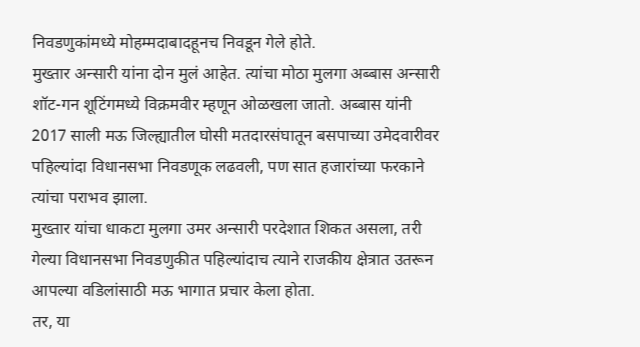निवडणुकांमध्ये मोहम्मदाबादहूनच निवडून गेले होते.
मुख्तार अन्सारी यांना दोन मुलं आहेत. त्यांचा मोठा मुलगा अब्बास अन्सारी शॉट-गन शूटिंगमध्ये विक्रमवीर म्हणून ओळखला जातो. अब्बास यांनी 2017 साली मऊ जिल्ह्यातील घोसी मतदारसंघातून बसपाच्या उमेदवारीवर पहिल्यांदा विधानसभा निवडणूक लढवली, पण सात हजारांच्या फरकाने त्यांचा पराभव झाला.
मुख्तार यांचा धाकटा मुलगा उमर अन्सारी परदेशात शिकत असला, तरी गेल्या विधानसभा निवडणुकीत पहिल्यांदाच त्याने राजकीय क्षेत्रात उतरून आपल्या वडिलांसाठी मऊ भागात प्रचार केला होता.
तर, या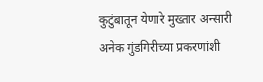कुटुंबातून येणारे मुख्तार अन्सारी अनेक गुंडगिरीच्या प्रकरणांशी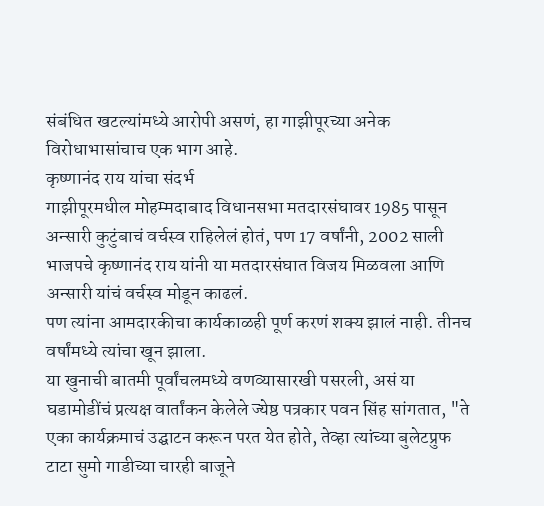संबंधित खटल्यांमध्ये आरोपी असणं, हा गाझीपूरच्या अनेक विरोधाभासांचाच एक भाग आहे.
कृष्णानंद राय यांचा संदर्भ
गाझीपूरमधील मोहम्मदाबाद विधानसभा मतदारसंघावर 1985 पासून अन्सारी कुटुंबाचं वर्चस्व राहिलेलं होतं, पण 17 वर्षांनी, 2002 साली भाजपचे कृष्णानंद राय यांनी या मतदारसंघात विजय मिळवला आणि अन्सारी यांचं वर्चस्व मोडून काढलं.
पण त्यांना आमदारकीचा कार्यकाळही पूर्ण करणं शक्य झालं नाही. तीनच वर्षांमध्ये त्यांचा खून झाला.
या खुनाची बातमी पूर्वांचलमध्ये वणव्यासारखी पसरली, असं या घडामोडींचं प्रत्यक्ष वार्तांकन केलेले ज्येष्ठ पत्रकार पवन सिंह सांगतात, "ते एका कार्यक्रमाचं उद्घाटन करून परत येत होते, तेव्हा त्यांच्या बुलेटप्रुफ टाटा सुमो गाडीच्या चारही बाजूने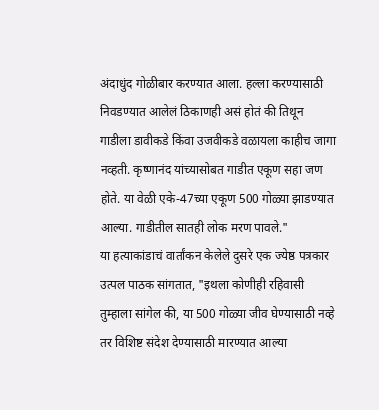अंदाधुंद गोळीबार करण्यात आला. हल्ला करण्यासाठी निवडण्यात आलेलं ठिकाणही असं होतं की तिथून गाडीला डावीकडे किंवा उजवीकडे वळायला काहीच जागा नव्हती. कृष्णानंद यांच्यासोबत गाडीत एकूण सहा जण होते. या वेळी एके-47च्या एकूण 500 गोळ्या झाडण्यात आल्या. गाडीतील सातही लोक मरण पावले."
या हत्याकांडाचं वार्तांकन केलेले दुसरे एक ज्येष्ठ पत्रकार उत्पल पाठक सांगतात, "इथला कोणीही रहिवासी तुम्हाला सांगेल की, या 500 गोळ्या जीव घेण्यासाठी नव्हे तर विशिष्ट संदेश देण्यासाठी मारण्यात आल्या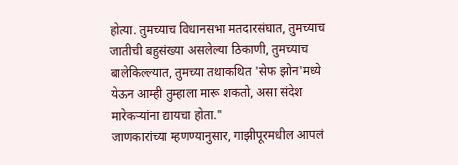होत्या. तुमच्याच विधानसभा मतदारसंघात, तुमच्याच जातीची बहुसंख्या असलेल्या ठिकाणी, तुमच्याच बालेकिल्ल्यात, तुमच्या तथाकथित 'सेफ झोन'मध्ये येऊन आम्ही तुम्हाला मारू शकतो, असा संदेश मारेकऱ्यांना द्यायचा होता."
जाणकारांच्या म्हणण्यानुसार, गाझीपूरमधील आपलं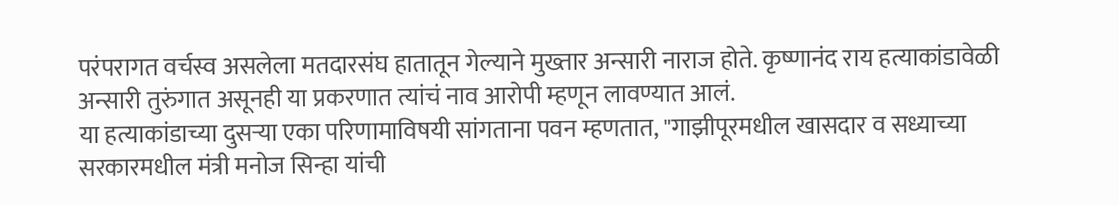परंपरागत वर्चस्व असलेला मतदारसंघ हातातून गेल्याने मुख्तार अन्सारी नाराज होते. कृष्णानंद राय हत्याकांडावेळी अन्सारी तुरुंगात असूनही या प्रकरणात त्यांचं नाव आरोपी म्हणून लावण्यात आलं.
या हत्याकांडाच्या दुसऱ्या एका परिणामाविषयी सांगताना पवन म्हणतात, "गाझीपूरमधील खासदार व सध्याच्या सरकारमधील मंत्री मनोज सिन्हा यांची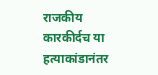राजकीय कारकीर्दच या हत्याकांडानंतर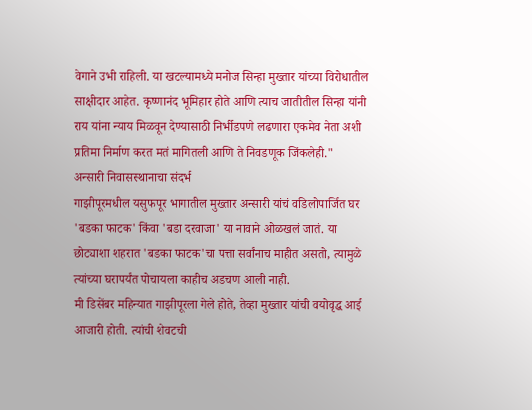वेगाने उभी राहिली. या खटल्यामध्ये मनोज सिन्हा मुख्तार यांच्या विरोधातील साक्षीदार आहेत. कृष्णानंद भूमिहार होते आणि त्याच जातीतील सिन्हा यांनी राय यांना न्याय मिळवून देण्यासाठी निर्भीडपणे लढणारा एकमेव नेता अशी प्रतिमा निर्माण करत मतं मागितली आणि ते निवडणूक जिंकलेही."
अन्सारी निवासस्थानाचा संदर्भ
गाझीपूरमधील यसुफपूर भागातील मुख्तार अन्सारी यांचं वडिलोपार्जित घर 'बडका फाटक' किंवा 'बडा दरवाजा' या नावाने ओळखलं जातं. या छोट्याशा शहरात 'बडका फाटक'चा पत्ता सर्वांनाच माहीत असतो, त्यामुळे त्यांच्या घरापर्यंत पोचायला काहीच अडचण आली नाही.
मी डिसेंबर महिन्यात गाझीपूरला गेले होते, तेव्हा मुख्तार यांची वयोवृद्ध आई आजारी होती. त्यांची शेवटची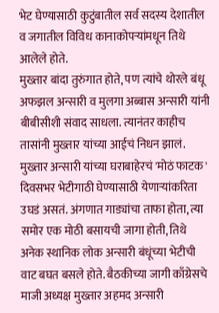भेट घेण्यासाठी कुटुंबातील सर्व सदस्य देशातील व जगातील विविध कानाकोपऱ्यांमधून तिथे आलेले होते.
मुख्तार बांदा तुरुंगात होते, पण त्यांचे थोरले बंधू अफझल अन्सारी व मुलगा अब्बास अन्सारी यांनी बीबीसीशी संवाद साधला. त्यानंतर काहीच तासांनी मुख्तार यांच्या आईचं निधन झालं.
मुख्तार अन्सारी यांच्या घराबाहेरचं 'मोठं फाटक' दिवसभर भेटीगाठी घेण्यासाठी येणाऱ्यांकरिता उघडं असतं. अंगणात गाड्यांचा ताफा होता, त्या समोर एक मोठी बसायची जागा होती, तिथे अनेक स्थानिक लोक अन्सारी बंधूंच्या भेटीची वाट बघत बसले होते. बैठकीच्या जागी काँग्रेसचे माजी अध्यक्ष मुख्तार अहमद अन्सारी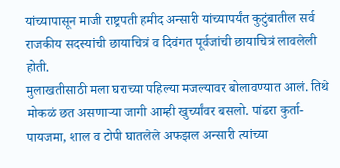यांच्यापासून माजी राष्ट्रपती हमीद अन्सारी यांच्यापर्यंत कुटुंबातील सर्व राजकीय सदस्यांची छायाचित्रं व दिवंगत पूर्वजांची छायाचित्रं लावलेली होती.
मुलाखतीसाठी मला घराच्या पहिल्या मजल्यावर बोलावण्यात आलं. तिथे मोकळं छत असणाऱ्या जागी आम्ही खुर्च्यांवर बसलो. पांढरा कुर्ता-पायजमा, शाल व टोपी घातलेले अफझल अन्सारी त्यांच्या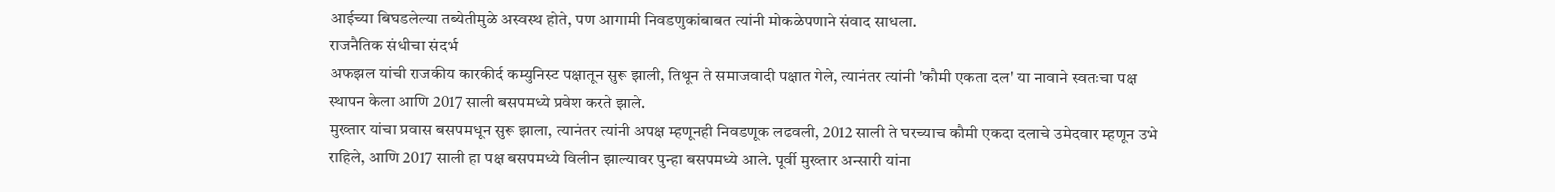आईच्या बिघडलेल्या तब्येतीमुळे अस्वस्थ होते, पण आगामी निवडणुकांबाबत त्यांनी मोकळेपणाने संवाद साधला.
राजनैतिक संधीचा संदर्भ
अफझल यांची राजकीय कारकीर्द कम्युनिस्ट पक्षातून सुरू झाली, तिथून ते समाजवादी पक्षात गेले, त्यानंतर त्यांनी 'कौमी एकता दल' या नावाने स्वतःचा पक्ष स्थापन केला आणि 2017 साली बसपमध्ये प्रवेश करते झाले.
मुख्तार यांचा प्रवास बसपमधून सुरू झाला, त्यानंतर त्यांनी अपक्ष म्हणूनही निवडणूक लढवली, 2012 साली ते घरच्याच कौमी एकदा दलाचे उमेदवार म्हणून उभे राहिले, आणि 2017 साली हा पक्ष बसपमध्ये विलीन झाल्यावर पुन्हा बसपमध्ये आले. पूर्वी मुख्तार अन्सारी यांना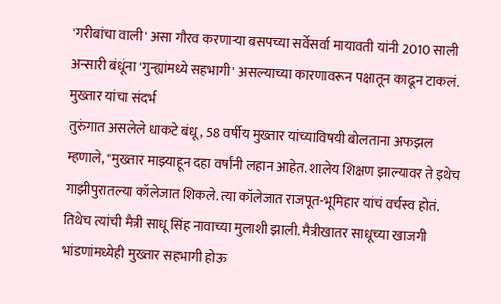'गरीबांचा वाली' असा गौरव करणाऱ्या बसपच्या सर्वेसर्वा मायावती यांनी 2010 साली अन्सारी बंधूंना 'गुन्ह्यांमध्ये सहभागी' असल्याच्या कारणावरून पक्षातून काढून टाकलं.
मुख्तार यांचा संदर्भ
तुरुंगात असलेले धाकटे बंधू, 58 वर्षीय मुख्तार यांच्याविषयी बोलताना अफझल म्हणाले, "मुख्तार माझ्याहून दहा वर्षांनी लहान आहेत. शालेय शिक्षण झाल्यावर ते इथेच गाझीपुरातल्या कॉलेजात शिकले. त्या कॉलेजात राजपूत-भूमिहार यांचं वर्चस्व होतं. तिथेच त्यांची मैत्री साधू सिंह नावाच्या मुलाशी झाली. मैत्रीखातर साधूच्या खाजगी भांडणांमध्येही मुख्तार सहभागी होऊ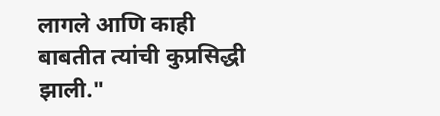लागले आणि काही बाबतीत त्यांची कुप्रसिद्धी झाली."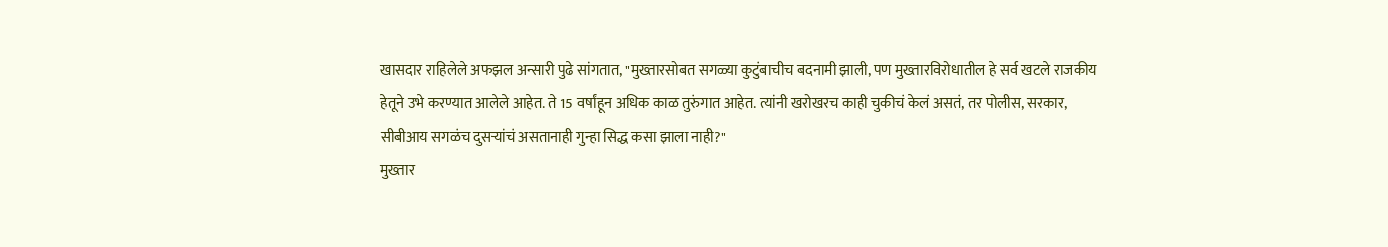खासदार राहिलेले अफझल अन्सारी पुढे सांगतात, "मुख्तारसोबत सगळ्या कुटुंबाचीच बदनामी झाली, पण मुख्तारविरोधातील हे सर्व खटले राजकीय हेतूने उभे करण्यात आलेले आहेत. ते 15 वर्षांहून अधिक काळ तुरुंगात आहेत. त्यांनी खरोखरच काही चुकीचं केलं असतं, तर पोलीस, सरकार, सीबीआय सगळंच दुसऱ्यांचं असतानाही गुन्हा सिद्ध कसा झाला नाही?"
मुख्तार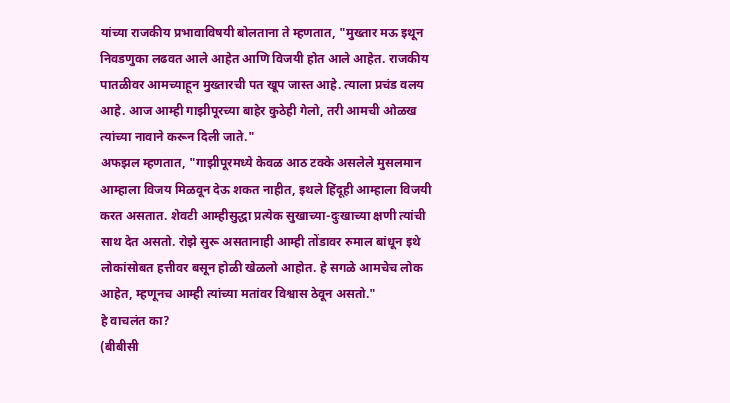यांच्या राजकीय प्रभावाविषयी बोलताना ते म्हणतात, "मुख्तार मऊ इथून निवडणुका लढवत आले आहेत आणि विजयी होत आले आहेत. राजकीय पातळीवर आमच्याहून मुख्तारची पत खूप जास्त आहे. त्याला प्रचंड वलय आहे. आज आम्ही गाझीपूरच्या बाहेर कुठेही गेलो, तरी आमची ओळख त्यांच्या नावाने करून दिली जाते."
अफझल म्हणतात, "गाझीपूरमध्ये केवळ आठ टक्के असलेले मुसलमान आम्हाला विजय मिळवून देऊ शकत नाहीत, इथले हिंदूही आम्हाला विजयी करत असतात. शेवटी आम्हीसुद्धा प्रत्येक सुखाच्या-दुःखाच्या क्षणी त्यांची साथ देत असतो. रोझे सुरू असतानाही आम्ही तोंडावर रुमाल बांधून इथे लोकांसोबत हत्तीवर बसून होळी खेळलो आहोत. हे सगळे आमचेच लोक आहेत, म्हणूनच आम्ही त्यांच्या मतांवर विश्वास ठेवून असतो."
हे वाचलंत का?
(बीबीसी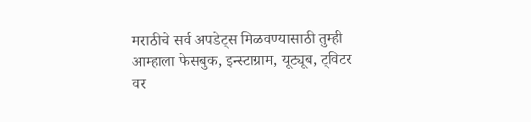मराठीचे सर्व अपडेट्स मिळवण्यासाठी तुम्ही आम्हाला फेसबुक, इन्स्टाग्राम, यूट्यूब, ट्विटर वर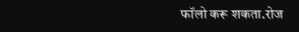फॉलो करू शकता.रोज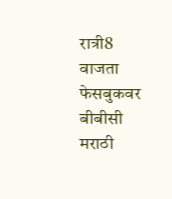रात्री8 वाजता फेसबुकवर बीबीसी मराठी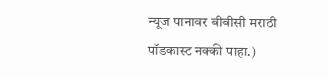न्यूज पानावर बीबीसी मराठी पॉडकास्ट नक्की पाहा.)